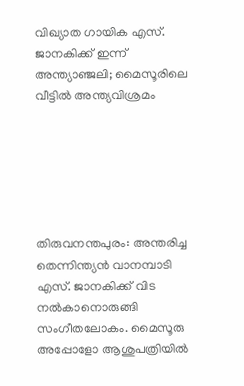വിഖ്യാത ഗായിക എസ്. ജാനകിക്ക് ഇന്ന് അന്ത്യാഞ്ജലി; മൈസൂരിലെ വീട്ടിൽ അന്ത്യവിശ്രമം






തിരുവനന്തപുരം: അന്തരിച്ച തെന്നിന്ത്യൻ വാനമ്പാടി എസ്. ജാനകിക്ക് വിട നൽകാനൊരുങ്ങി സംഗീതലോകം. മൈസൂരു അപ്പോളോ ആശുപത്രിയിൽ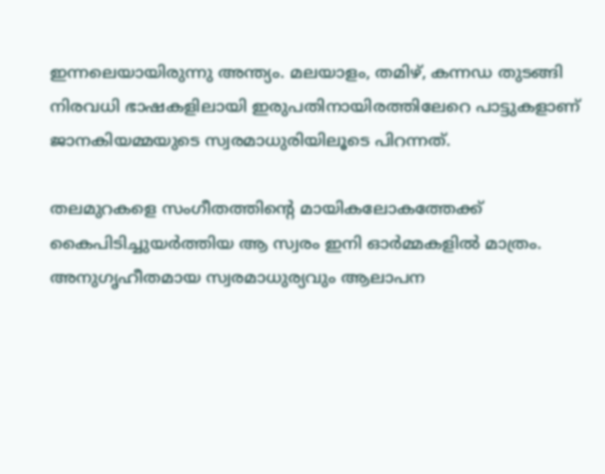ഇന്നലെയായിരുന്നു അന്ത്യം. മലയാളം, തമിഴ്, കന്നഡ തുടങ്ങി നിരവധി ഭാഷകളിലായി ഇരുപതിനായിരത്തിലേറെ പാട്ടുകളാണ് ജാനകിയമ്മയുടെ സ്വരമാധുരിയിലൂടെ പിറന്നത്.

തലമുറകളെ സംഗീതത്തിന്റെ മായികലോകത്തേക്ക് കൈപിടിച്ചുയർത്തിയ ആ സ്വരം ഇനി ഓർമ്മകളിൽ മാത്രം. അനുഗൃഹീതമായ സ്വരമാധുര്യവും ആലാപന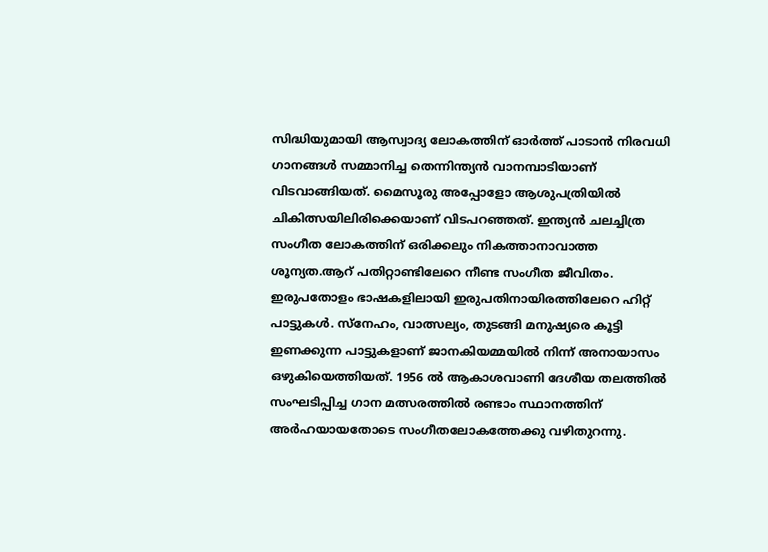സിദ്ധിയുമായി ആസ്വാദ്യ ലോകത്തിന് ഓർത്ത് പാടാൻ നിരവധി ഗാനങ്ങൾ സമ്മാനിച്ച തെന്നിന്ത്യൻ വാനമ്പാടിയാണ് വിടവാങ്ങിയത്. മൈസൂരു അപ്പോളോ ആശുപത്രിയിൽ ചികിത്സയിലിരിക്കെയാണ് വിടപറഞ്ഞത്. ഇന്ത്യൻ ചലച്ചിത്ര സംഗീത ലോകത്തിന് ഒരിക്കലും നികത്താനാവാത്ത ശൂന്യത.ആറ് പതിറ്റാണ്ടിലേറെ നീണ്ട സംഗീത ജീവിതം. ഇരുപതോളം ഭാഷകളിലായി ഇരുപതിനായിരത്തിലേറെ ഹിറ്റ് പാട്ടുകൾ. സ്നേഹം, വാത്സല്യം, തുടങ്ങി മനുഷ്യരെ കൂട്ടി ഇണക്കുന്ന പാട്ടുകളാണ് ജാനകിയമ്മയിൽ നിന്ന് അനായാസം ഒഴുകിയെത്തിയത്. 1956 ൽ ആകാശവാണി ദേശീയ തലത്തില്‍ സംഘടിപ്പിച്ച ഗാന മത്സരത്തില്‍ രണ്ടാം സ്ഥാനത്തിന് അർഹയായതോടെ സംഗീതലോകത്തേക്കു വഴിതുറന്നു.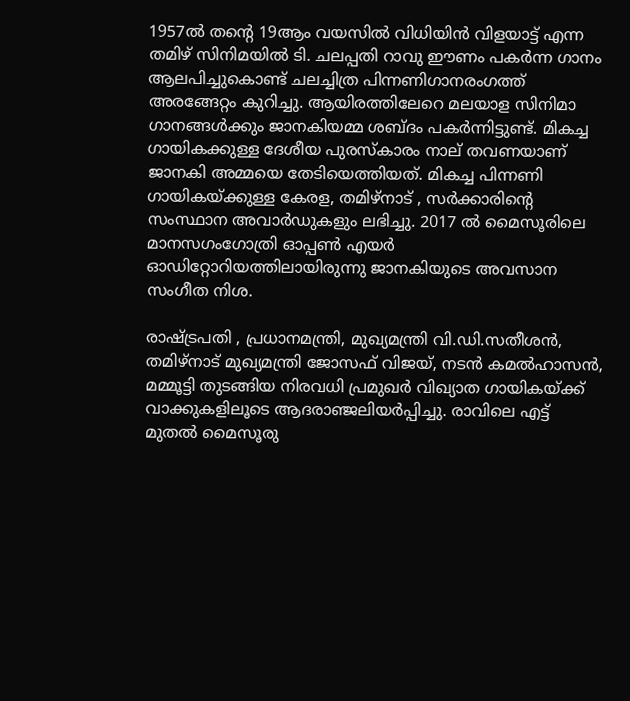1957ല്‍ തന്‍റെ 19ആം വയസില്‍ വിധിയിന്‍ വിളയാട്ട് എന്ന തമിഴ് സിനിമയില്‍ ടി. ചലപ്പതി റാവു ഈണം പകര്‍ന്ന ഗാനം ആലപിച്ചുകൊണ്ട് ചലച്ചിത്ര പിന്നണിഗാനരംഗത്ത് അരങ്ങേറ്റം കുറിച്ചു. ആയിരത്തിലേറെ മലയാള സിനിമാ ഗാനങ്ങൾക്കും ജാനകിയമ്മ ശബ്ദം പകർന്നിട്ടുണ്ട്. മികച്ച ഗായികക്കുള്ള ദേശീയ പുരസ്കാരം നാല് തവണയാണ് ജാനകി അമ്മയെ തേടിയെത്തിയത്. മികച്ച പിന്നണി ഗായികയ്ക്കുള്ള കേരള, തമിഴ്നാട് , സർക്കാരിന്റെ സംസ്ഥാന അവാർഡുകളും ലഭിച്ചു. 2017 ൽ മൈസൂരിലെ മാനസഗംഗോത്രി ഓപ്പൺ എയർ ഓഡിറ്റോറിയത്തിലായിരുന്നു ജാനകിയുടെ അവസാന സംഗീത നിശ.

രാഷ്ട്രപതി , പ്രധാനമന്ത്രി, മുഖ്യമന്ത്രി വി.ഡി.സതീശൻ, തമിഴ്നാട് മുഖ്യമന്ത്രി ജോസഫ് വിജയ്, നടന്‍ കമല്‍ഹാസന്‍, മമ്മൂട്ടി തുടങ്ങിയ നിരവധി പ്രമുഖർ വിഖ്യാത ഗായികയ്ക്ക് വാക്കുകളിലൂടെ ആദരാഞ്ജലിയര്‍പ്പിച്ചു. രാവിലെ എട്ട് മുതൽ മൈസൂരു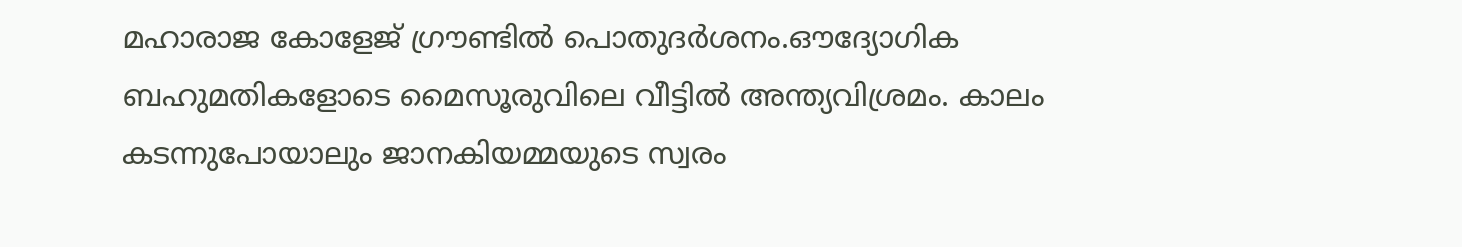മഹാരാജ കോളേജ് ഗ്രൗണ്ടിൽ പൊതുദർശനം.ഔദ്യോഗിക ബഹുമതികളോടെ മൈസൂരുവിലെ വീട്ടിൽ അന്ത്യവിശ്രമം. കാലം കടന്നുപോയാലും ജാനകിയമ്മയുടെ സ്വരം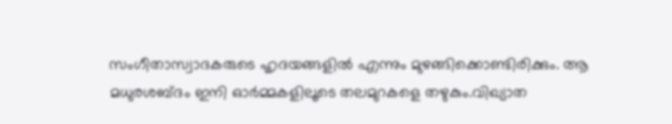സംഗീതാസ്വാദകരുടെ ഹൃദയങ്ങളിൽ എന്നും മുഴങ്ങിക്കൊണ്ടിരിക്കും. ആ മധുരശബ്ദം ഇനി ഓർമ്മകളിലൂടെ തലമുറകളെ തഴുകും.വിഖ്യാത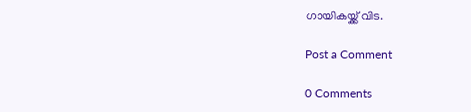ഗായികയ്ക്ക് വിട.

Post a Comment

0 Comments